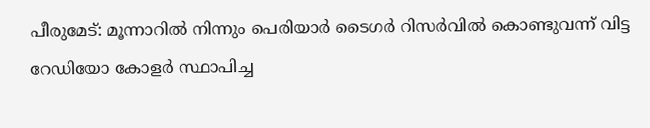പീരുമേട്: മൂന്നാറിൽ നിന്നും പെരിയാർ ടൈഗർ റിസർവിൽ കൊണ്ടുവന്ന് വിട്ട റേഡിയോ കോളർ സ്ഥാപിച്ച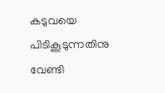കടുവയെ പിടികൂടുന്നതിനു വേണ്ടി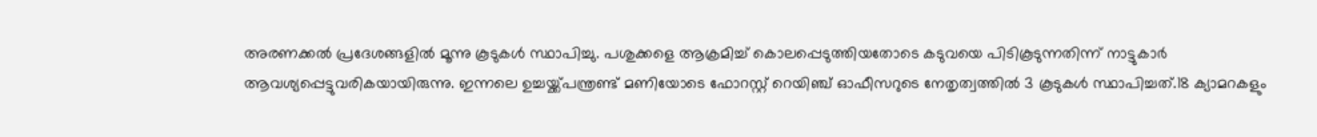അരണക്കൽ പ്രദേശങ്ങളിൽ മൂന്നു കൂടുകൾ സ്ഥാപിച്ചു. പശുക്കളെ ആക്രമിച്ച് കൊലപ്പെടുത്തിയതോടെ കടുവയെ പിടികൂടുന്നതിന്ന് നാട്ടുകാർ ആവശ്യപ്പെട്ടുവരികയായിരുന്നു. ഇന്നലെ ഉച്ചയ്ക്ക്പന്ത്രണ്ട് മണിയോടെ ഫോറസ്റ്റ് റെയിഞ്ച് ഓഫീസറുടെ നേതൃത്വത്തിൽ 3 കൂടുകൾ സ്ഥാപിച്ചത്.18 ക്യാമറകളും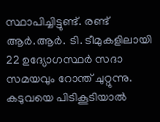സ്ഥാപിച്ചിട്ടുണ്ട്. രണ്ട് ആർ.ആർ. ടി. ടീമുകളിലായി 22 ഉദ്യോഗസ്ഥർ സദാ സമയവും റോന്ത് ചുറ്റുന്നു. കടുവയെ പിടികൂടിയാൽ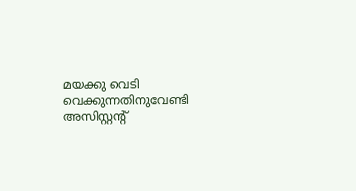മയക്കു വെടി വെക്കുന്നതിനുവേണ്ടി അസിസ്റ്റന്റ്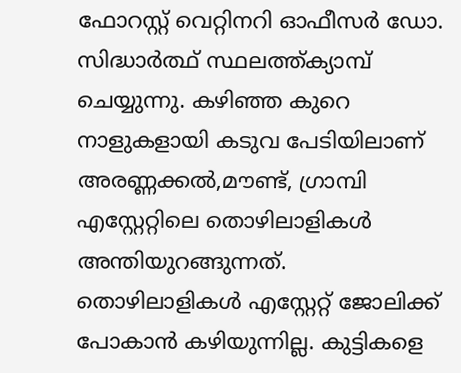ഫോറസ്റ്റ് വെറ്റിനറി ഓഫീസർ ഡോ. സിദ്ധാർത്ഥ് സ്ഥലത്ത്ക്യാമ്പ് ചെയ്യുന്നു. കഴിഞ്ഞ കുറെ നാളുകളായി കടുവ പേടിയിലാണ് അരണ്ണക്കൽ,മൗണ്ട്, ഗ്രാമ്പി എസ്റ്റേറ്റിലെ തൊഴിലാളികൾ അന്തിയുറങ്ങുന്നത്. തൊഴിലാളികൾ എസ്റ്റേറ്റ് ജോലിക്ക് പോകാൻ കഴിയുന്നില്ല. കുട്ടികളെ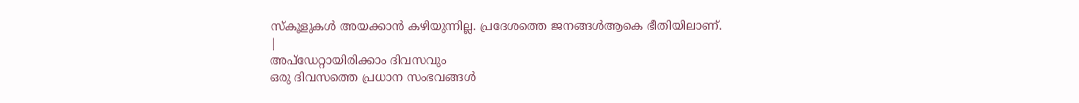സ്കൂളുകൾ അയക്കാൻ കഴിയുന്നില്ല. പ്രദേശത്തെ ജനങ്ങൾആകെ ഭീതിയിലാണ്.
|
അപ്ഡേറ്റായിരിക്കാം ദിവസവും
ഒരു ദിവസത്തെ പ്രധാന സംഭവങ്ങൾ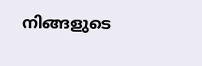നിങ്ങളുടെ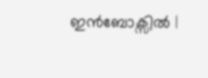ഇൻബോക്സിൽ |